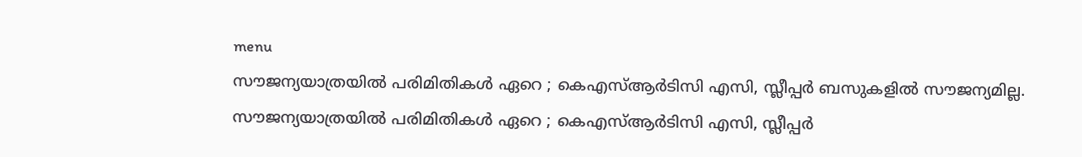menu
സൗജന്യയാത്രയില്‍ പരിമിതികള്‍ ഏറെ ; കെഎസ്‌ആര്‍ടിസി എസി, സ്ലീപ്പര്‍ ബസുകളില്‍ സൗജന്യമില്ല.
സൗജന്യയാത്രയില്‍ പരിമിതികള്‍ ഏറെ ; കെഎസ്‌ആര്‍ടിസി എസി, സ്ലീപ്പര്‍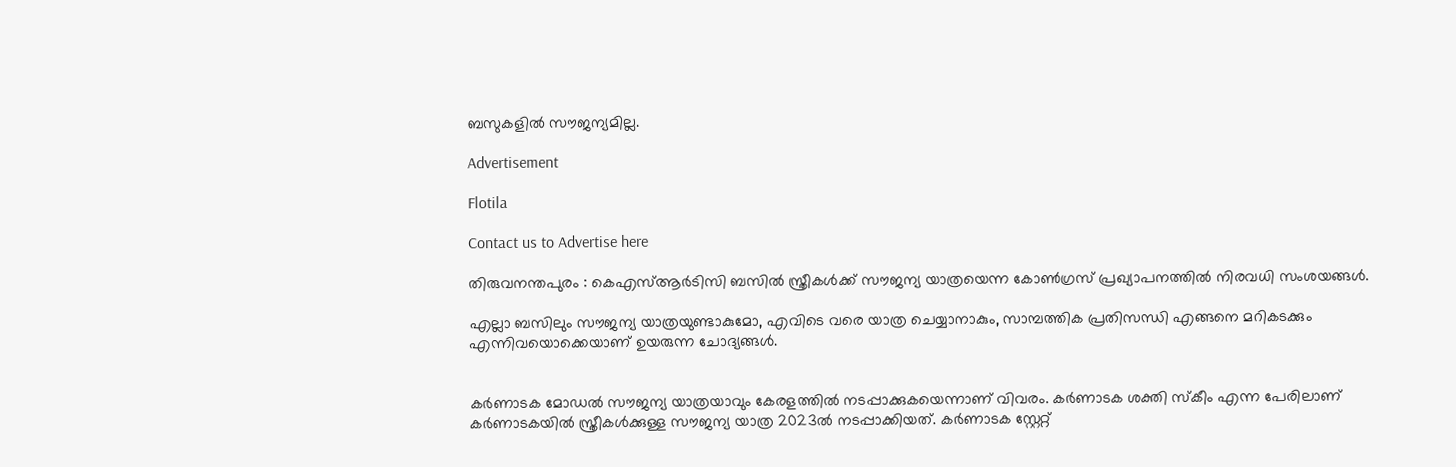ബസുകളില്‍ സൗജന്യമില്ല.

Advertisement

Flotila

Contact us to Advertise here

തിരുവനന്തപുരം : കെഎസ്‌ആർടിസി ബസില്‍ സ്ത്രീകള്‍ക്ക് സൗജന്യ യാത്രയെന്ന കോണ്‍ഗ്രസ് പ്രഖ്യാപനത്തില്‍ നിരവധി സംശയങ്ങള്‍.

എല്ലാ ബസിലും സൗജന്യ യാത്രയുണ്ടാകുമോ, എവിടെ വരെ യാത്ര ചെയ്യാനാകും, സാമ്പത്തിക പ്രതിസന്ധി എങ്ങനെ മറികടക്കും എന്നിവയൊക്കെയാണ് ഉയരുന്ന ചോദ്യങ്ങള്‍.


കർണാടക മോഡല്‍ സൗജന്യ യാത്രയാവും കേരളത്തില്‍ നടപ്പാക്കുകയെന്നാണ് വിവരം. ക‍ർണാടക ശക്തി സ്കീം എന്ന പേരിലാണ് കർണാടകയില്‍ സ്ത്രീകള്‍ക്കുള്ള സൗജന്യ യാത്ര 2023ല്‍ നടപ്പാക്കിയത്. കർണാടക സ്റ്റേറ്റ്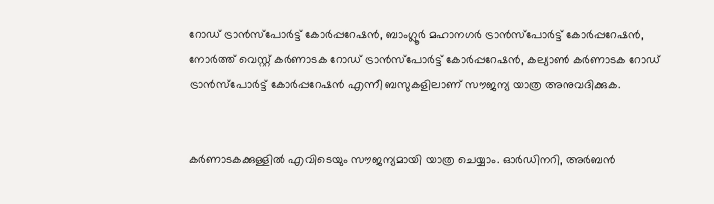റോഡ് ട്രാൻസ്പോർട്ട് കോർപ്പറേഷൻ, ബാംഗ്ലൂർ മഹാനഗർ ട്രാൻസ്പോർട്ട് കോർപ്പറേഷൻ, നോർത്ത് വെസ്റ്റ് കർണാടക റോഡ് ട്രാൻസ്പോ‍ർട്ട് കോർപ്പറേഷൻ, കല്യാണ്‍ കർണാടക റോഡ് ട്രാൻസ്പോർട്ട് കോർപ്പറേഷൻ എന്നീ ബസുകളിലാണ് സൗജന്യ യാത്ര അനുവദിക്കുക.


കർണാടകക്കുള്ളില്‍ എവിടെയും സൗജന്യമായി യാത്ര ചെയ്യാം. ഓർഡിനറി, അർബൻ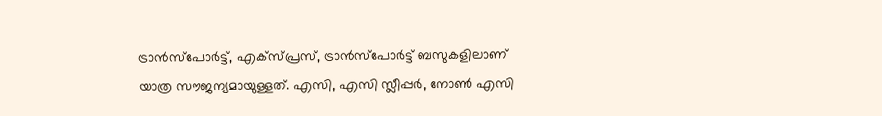ട്രാൻസ്പോർട്ട്, എക്സ്പ്രസ്, ട്രാൻസ്പോർട്ട് ബസുകളിലാണ് യാത്ര സൗജന്യമായുള്ളത്. എസി, എസി സ്ലീപ്പർ, നോണ്‍ എസി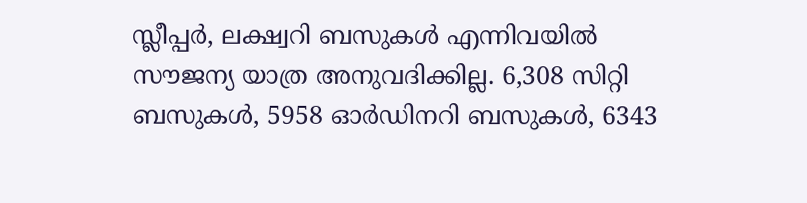സ്ലീപ്പർ, ലക്ഷ്വറി ബസുകള്‍ എന്നിവയില്‍ സൗജന്യ യാത്ര അനുവദിക്കില്ല. 6,308 സിറ്റി ബസുകള്‍, 5958 ഓർഡിനറി ബസുകള്‍, 6343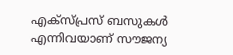എക്സ്പ്രസ് ബസുകള്‍ എന്നിവയാണ് സൗജന്യ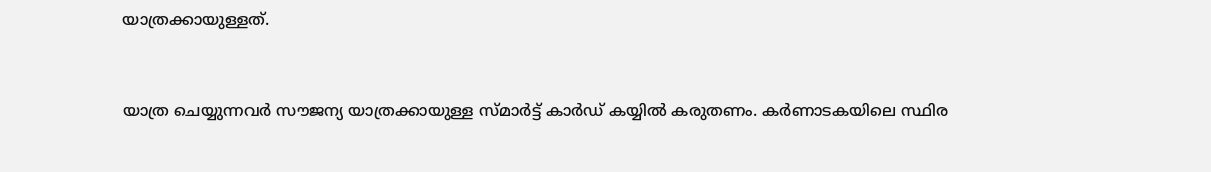യാത്രക്കായുള്ളത്.


യാത്ര ചെയ്യുന്നവർ സൗജന്യ യാത്രക്കായുള്ള സ്മാർട്ട് കാർഡ് കയ്യില്‍ കരുതണം. കർണാടകയിലെ സ്ഥിര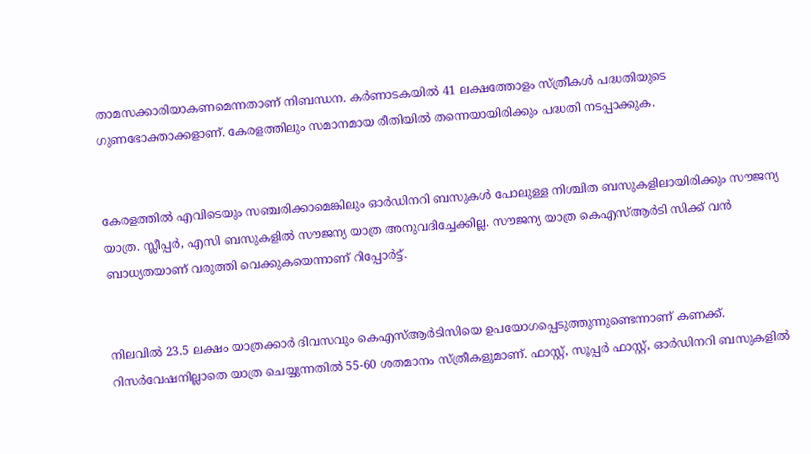താമസക്കാരിയാകണമെന്നതാണ് നിബന്ധന. കർണാടകയില്‍ 41 ലക്ഷത്തോളം സ്ത്രീകള്‍ പദ്ധതിയുടെ ഗുണഭോക്താക്കളാണ്. കേരളത്തിലും സമാനമായ രീതിയില്‍ തന്നെയായിരിക്കും പദ്ധതി നടപ്പാക്കുക.


കേരളത്തില്‍ എവിടെയും സഞ്ചരിക്കാമെങ്കിലും ഓർഡിനറി ബസുകള്‍ പോലുള്ള നിശ്ചിത ബസുകളിലായിരിക്കും സൗജന്യ യാത്ര. സ്ലീപ്പർ, എസി ബസുകളില്‍ സൗജന്യ യാത്ര അനുവദിച്ചേക്കില്ല. സൗജന്യ യാത്ര കെഎസ്‌ആർടി സിക്ക് വൻ ബാധ്യതയാണ് വരുത്തി വെക്കുകയെന്നാണ് റിപ്പോർട്ട്.


നിലവില്‍ 23.5 ലക്ഷം യാത്രക്കാർ ദിവസവും കെഎസ്‌ആർടിസിയെ ഉപയോഗപ്പെടുത്തുന്നുണ്ടെന്നാണ് കണക്ക്. റിസർവേഷനില്ലാതെ യാത്ര ചെയ്യുന്നതില്‍ 55-60 ശതമാനം സ്ത്രീകളുമാണ്. ഫാസ്റ്റ്, സൂപ്പർ ഫാസ്റ്റ്, ഓർഡിനറി ബസുകളില്‍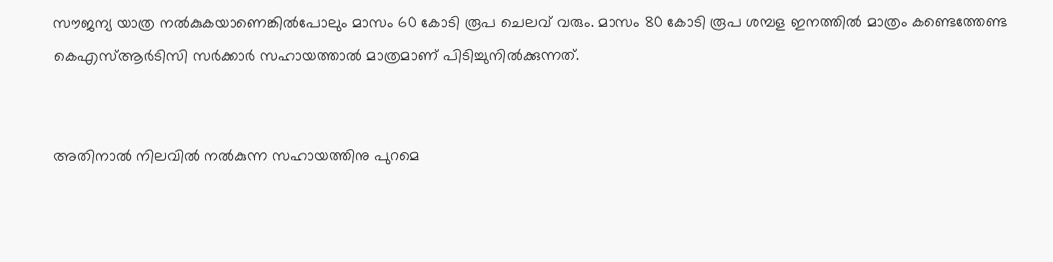സൗജന്യ യാത്ര നല്‍കുകയാണെങ്കില്‍പോലും മാസം 60 കോടി രൂപ ചെലവ് വരും. മാസം 80 കോടി രൂപ ശമ്പള ഇനത്തില്‍ മാത്രം കണ്ടെത്തേണ്ട കെഎസ്‌ആർടിസി സർക്കാർ സഹായത്താല്‍ മാത്രമാണ് പിടിച്ചുനില്‍ക്കുന്നത്.


അതിനാല്‍ നിലവില്‍ നല്‍കുന്ന സഹായത്തിനു പുറമെ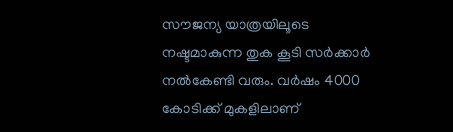സൗജന്യ യാത്രയിലൂടെ നഷ്ടമാകുന്ന തുക കൂടി സർക്കാർ നല്‍കേണ്ടി വരും. വർഷം 4000 കോടിക്ക് മുകളിലാണ്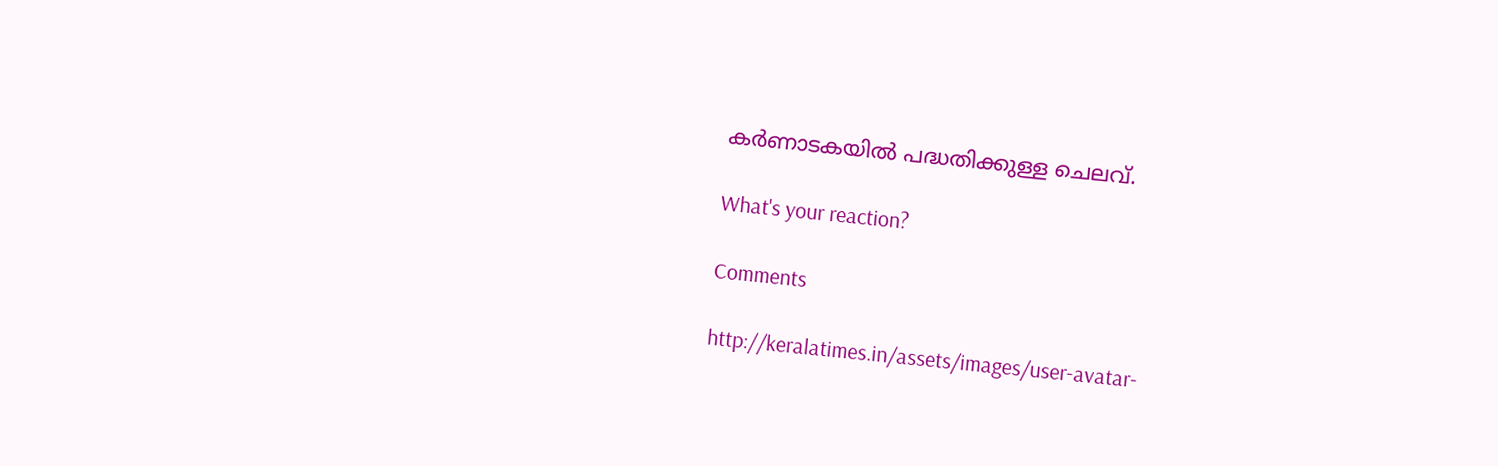കർണാടകയില്‍ പദ്ധതിക്കുള്ള ചെലവ്.

What's your reaction?

Comments

http://keralatimes.in/assets/images/user-avatar-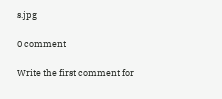s.jpg

0 comment

Write the first comment for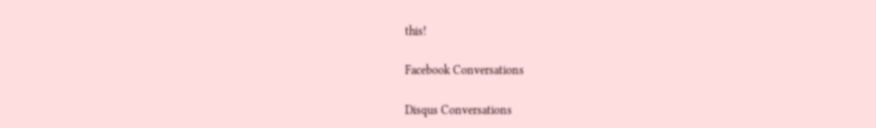this!

Facebook Conversations

Disqus Conversations